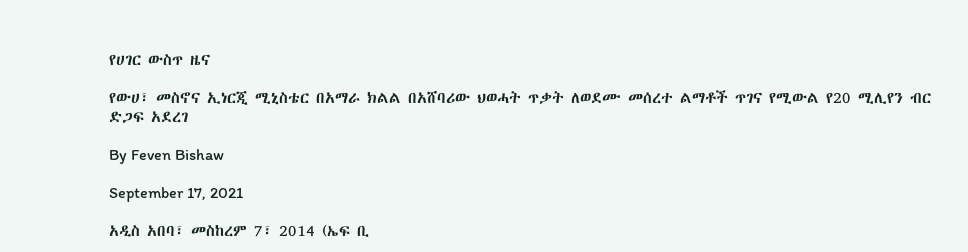የሀገር ውስጥ ዜና

የውሀ፣ መስኖና ኢነርጂ ሚኒስቴር በአማራ ክልል በአሸባሪው ህወሓት ጥቃት ለወደሙ መሰረተ ልማቶች ጥገና የሚውል የ20 ሚሊየን ብር ድጋፍ አደረገ

By Feven Bishaw

September 17, 2021

አዲስ አበባ፣ መስከረም 7፣ 2014 (ኤፍ ቢ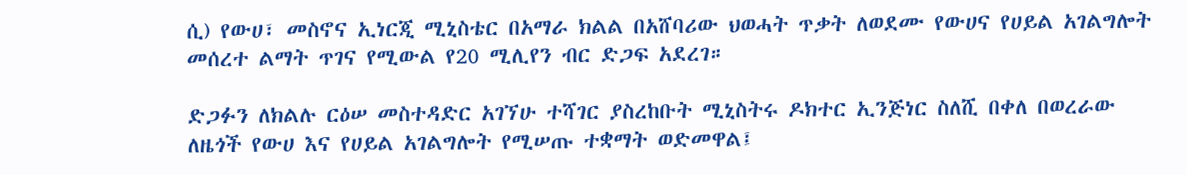ሲ) የውሀ፣ መስኖና ኢነርጂ ሚኒስቴር በአማራ ክልል በአሸባሪው ህወሓት ጥቃት ለወደሙ የውሀና የሀይል አገልግሎት መሰረተ ልማት ጥገና የሚውል የ20 ሚሊየን ብር ድጋፍ አደረገ።

ድጋፉን ለክልሉ ርዕሠ መስተዳድር አገኘሁ ተሻገር ያስረከቡት ሚኒስትሩ ዶክተር ኢንጅነር ስለሺ በቀለ በወረራው ለዜጎች የውሀ እና የሀይል አገልግሎት የሚሠጡ ተቋማት ወድመዋል፤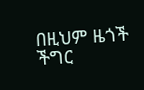በዚህም ዜጎች ችግር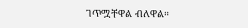ገጥሟቸዋል ብለዋል።